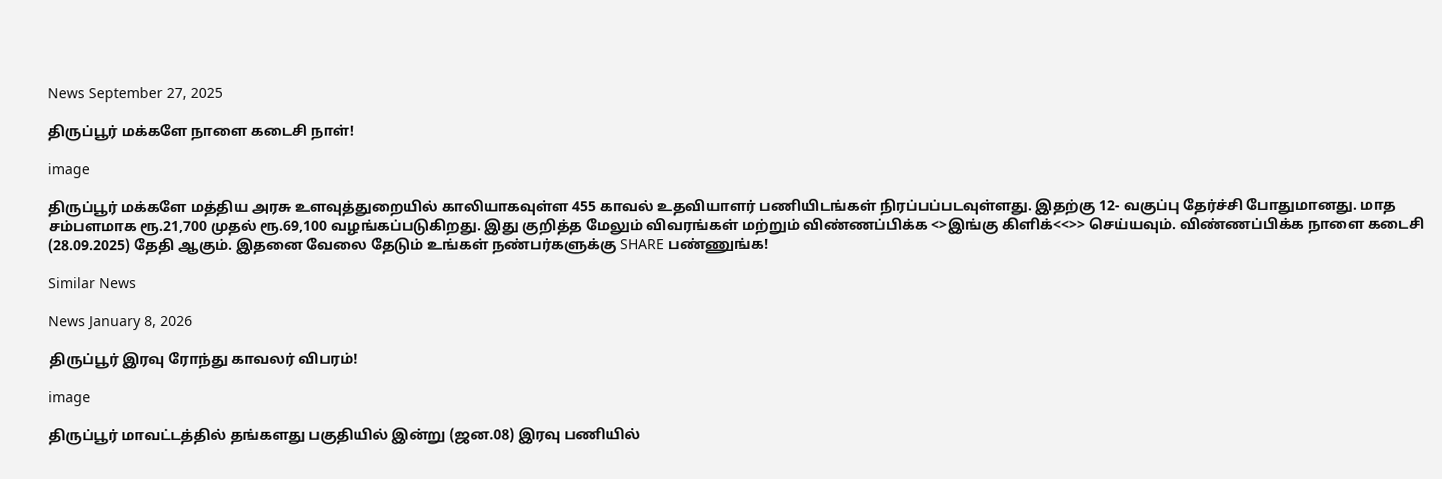News September 27, 2025

திருப்பூர் மக்களே நாளை கடைசி நாள்!

image

திருப்பூர் மக்களே மத்திய அரசு உளவுத்துறையில் காலியாகவுள்ள 455 காவல் உதவியாளர் பணியிடங்கள் நிரப்பப்படவுள்ளது. இதற்கு 12- வகுப்பு தேர்ச்சி போதுமானது. மாத சம்பளமாக ரூ.21,700 முதல் ரூ.69,100 வழங்கப்படுகிறது. இது குறித்த மேலும் விவரங்கள் மற்றும் விண்ணப்பிக்க <>இங்கு கிளிக்<<>> செய்யவும். விண்ணப்பிக்க நாளை கடைசி (28.09.2025) தேதி ஆகும். இதனை வேலை தேடும் உங்கள் நண்பர்களுக்கு SHARE பண்ணுங்க!

Similar News

News January 8, 2026

திருப்பூர் இரவு ரோந்து காவலர் விபரம்!

image

திருப்பூர் மாவட்டத்தில் தங்களது பகுதியில் இன்று (ஜன.08) இரவு பணியில்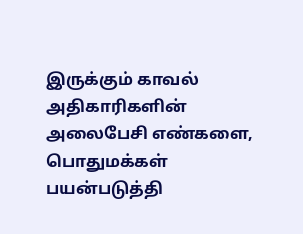இருக்கும் காவல் அதிகாரிகளின் அலைபேசி எண்களை, பொதுமக்கள் பயன்படுத்தி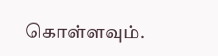கொள்ளவும்.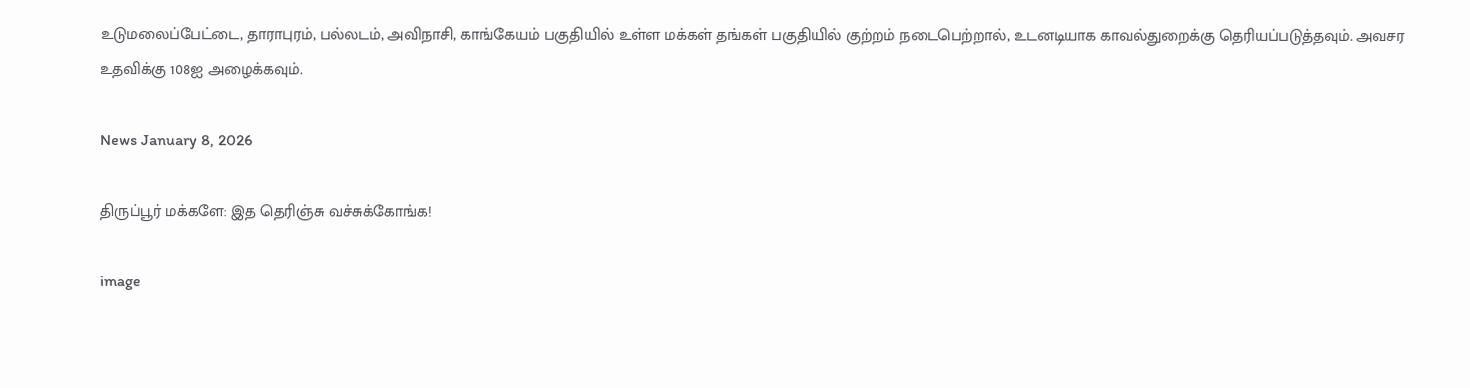உடுமலைப்பேட்டை, தாராபுரம், பல்லடம், அவிநாசி, காங்கேயம் பகுதியில் உள்ள மக்கள் தங்கள் பகுதியில் குற்றம் நடைபெற்றால், உடனடியாக காவல்துறைக்கு தெரியப்படுத்தவும். அவசர உதவிக்கு 108ஐ அழைக்கவும்.

News January 8, 2026

திருப்பூர் மக்களே: இத தெரிஞ்சு வச்சுக்கோங்க!

image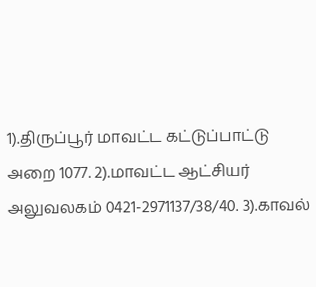1).திருப்பூர் மாவட்ட கட்டுப்பாட்டு அறை 1077. 2).மாவட்ட ஆட்சியர் அலுவலகம் 0421-2971137/38/40. 3).காவல்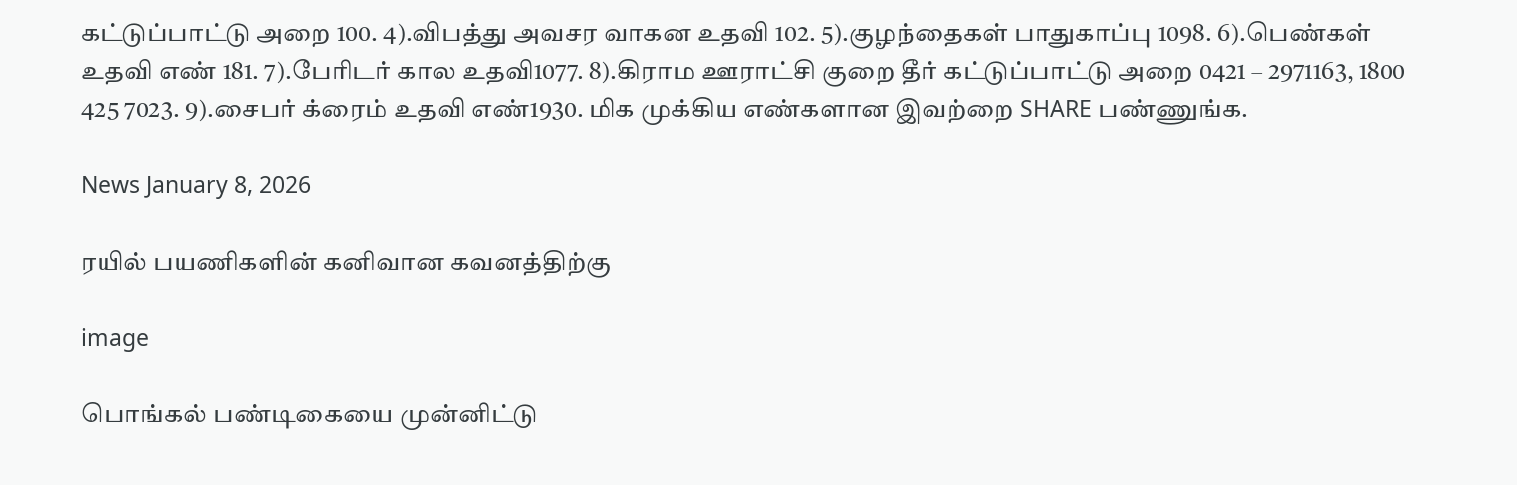கட்டுப்பாட்டு அறை 100. 4).விபத்து அவசர வாகன உதவி 102. 5).குழந்தைகள் பாதுகாப்பு 1098. 6).பெண்கள் உதவி எண் 181. 7).பேரிடர் கால உதவி1077. 8).கிராம ஊராட்சி குறை தீர் கட்டுப்பாட்டு அறை 0421 – 2971163, 1800 425 7023. 9).சைபர் க்ரைம் உதவி எண்1930. மிக முக்கிய எண்களான இவற்றை SHARE பண்ணுங்க.

News January 8, 2026

ரயில் பயணிகளின் கனிவான கவனத்திற்கு

image

பொங்கல் பண்டிகையை முன்னிட்டு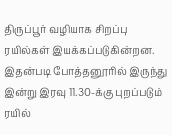திருப்பூர் வழியாக சிறப்பு ரயில்கள் இயக்கப்படுகின்றன. இதன்படி போத்தனூரில் இருந்து இன்று இரவு 11.30-க்கு புறப்படும் ரயில்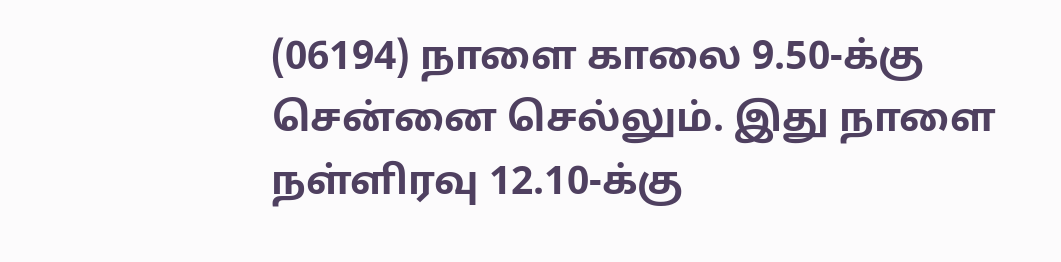(06194) நாளை காலை 9.50-க்கு சென்னை செல்லும். இது நாளை நள்ளிரவு 12.10-க்கு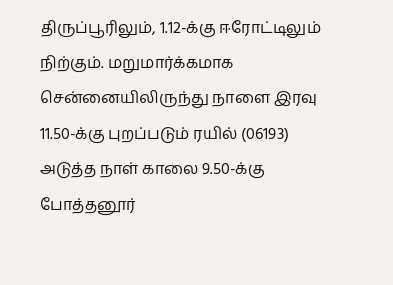திருப்பூரிலும், 1.12-க்கு ஈரோட்டிலும் நிற்கும். மறுமார்க்கமாக சென்னையிலிருந்து நாளை இரவு 11.50-க்கு புறப்படும் ரயில் (06193) அடுத்த நாள் காலை 9.50-க்கு போத்தனூர்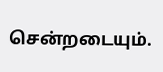சென்றடையும்.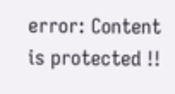error: Content is protected !!